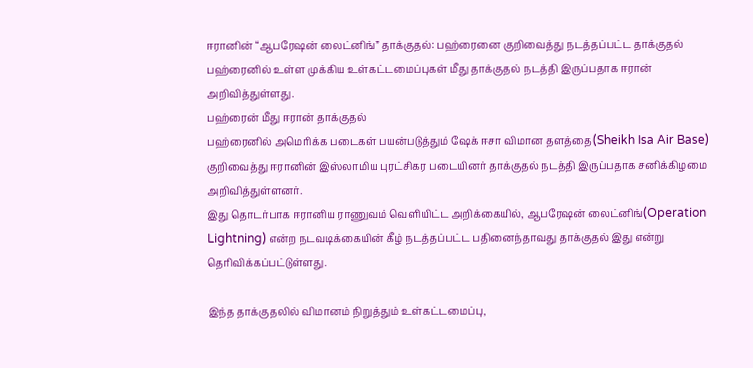ஈரானின் “ஆபரேஷன் லைட்னிங்” தாக்குதல்: பஹ்ரைனை குறிவைத்து நடத்தப்பட்ட தாக்குதல்
பஹ்ரைனில் உள்ள முக்கிய உள்கட்டமைப்புகள் மீது தாக்குதல் நடத்தி இருப்பதாக ஈரான் அறிவித்துள்ளது.
பஹ்ரைன் மீது ஈரான் தாக்குதல்
பஹ்ரைனில் அமெரிக்க படைகள் பயன்படுத்தும் ஷேக் ஈசா விமான தளத்தை(Sheikh Isa Air Base) குறிவைத்து ஈரானின் இஸ்லாமிய புரட்சிகர படையினர் தாக்குதல் நடத்தி இருப்பதாக சனிக்கிழமை அறிவித்துள்ளனர்.
இது தொடர்பாக ஈரானிய ராணுவம் வெளியிட்ட அறிக்கையில், ஆபரேஷன் லைட்னிங்(Operation Lightning) என்ற நடவடிக்கையின் கீழ் நடத்தப்பட்ட பதினைந்தாவது தாக்குதல் இது என்று தெரிவிக்கப்பட்டுள்ளது.

இந்த தாக்குதலில் விமானம் நிறுத்தும் உள்கட்டமைப்பு,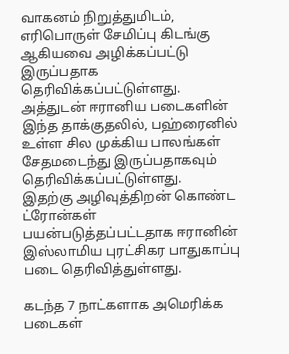வாகனம் நிறுத்துமிடம், எரிபொருள் சேமிப்பு கிடங்கு ஆகியவை அழிக்கப்பட்டு இருப்பதாக தெரிவிக்கப்பட்டுள்ளது.
அத்துடன் ஈரானிய படைகளின் இந்த தாக்குதலில், பஹ்ரைனில் உள்ள சில முக்கிய பாலங்கள் சேதமடைந்து இருப்பதாகவும் தெரிவிக்கப்பட்டுள்ளது.
இதற்கு அழிவுத்திறன் கொண்ட ட்ரோன்கள் பயன்படுத்தப்பட்டதாக ஈரானின் இஸ்லாமிய புரட்சிகர பாதுகாப்பு படை தெரிவித்துள்ளது.

கடந்த 7 நாட்களாக அமெரிக்க படைகள்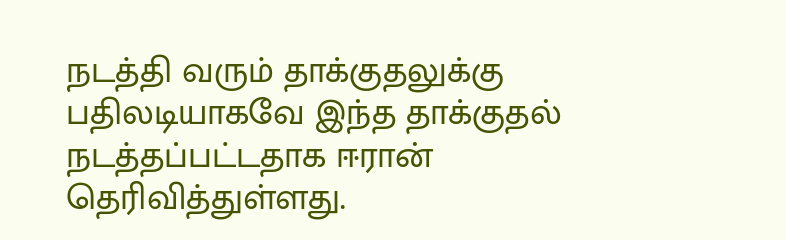நடத்தி வரும் தாக்குதலுக்கு பதிலடியாகவே இந்த தாக்குதல் நடத்தப்பட்டதாக ஈரான் தெரிவித்துள்ளது.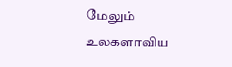மேலும் உலகளாவிய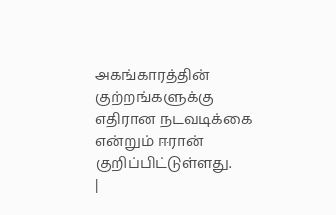அகங்காரத்தின் குற்றங்களுக்கு எதிரான நடவடிக்கை என்றும் ஈரான் குறிப்பிட்டுள்ளது.
|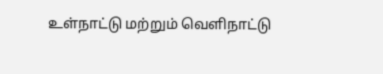உள்நாட்டு மற்றும் வெளிநாட்டு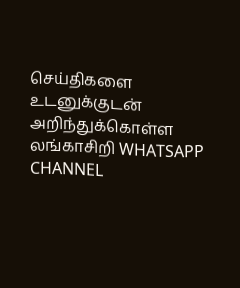செய்திகளை உடனுக்குடன் அறிந்துக்கொள்ள லங்காசிறி WHATSAPP CHANNEL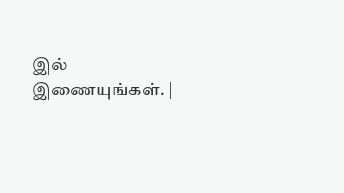இல் இணையுங்கள். |